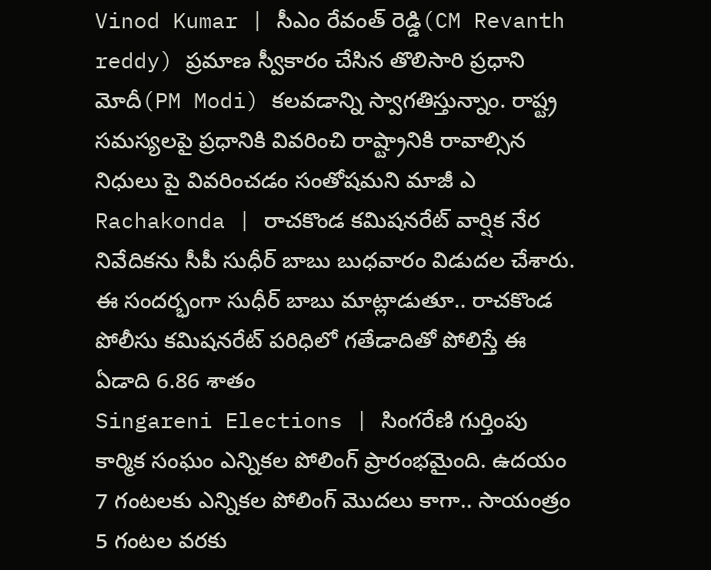Vinod Kumar | సీఎం రేవంత్ రెడ్డి(CM Revanth reddy) ప్రమాణ స్వీకారం చేసిన తొలిసారి ప్రధాని మోదీ(PM Modi) కలవడాన్ని స్వాగతిస్తున్నాం. రాష్ట్ర సమస్యలపై ప్రధానికి వివరించి రాష్ట్రానికి రావాల్సిన నిధులు పై వివరించడం సంతోషమని మాజీ ఎ
Rachakonda | రాచకొండ కమిషనరేట్ వార్షిక నేర నివేదికను సీపీ సుధీర్ బాబు బుధవారం విడుదల చేశారు. ఈ సందర్భంగా సుధీర్ బాబు మాట్లాడుతూ.. రాచకొండ పోలీసు కమిషనరేట్ పరిధిలో గతేడాదితో పోలిస్తే ఈ ఏడాది 6.86 శాతం
Singareni Elections | సింగరేణి గుర్తింపు కార్మిక సంఘం ఎన్నికల పోలింగ్ ప్రారంభమైంది. ఉదయం 7 గంటలకు ఎన్నికల పోలింగ్ మొదలు కాగా.. సాయంత్రం 5 గంటల వరకు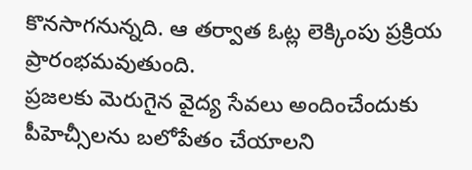కొనసాగనున్నది. ఆ తర్వాత ఓట్ల లెక్కింపు ప్రక్రియ ప్రారంభమవుతుంది.
ప్రజలకు మెరుగైన వైద్య సేవలు అందించేందుకు పీహెచ్సీలను బలోపేతం చేయాలని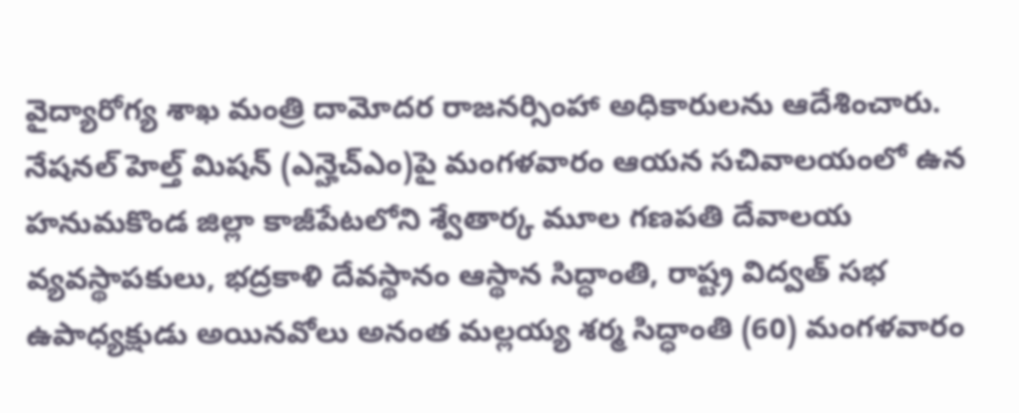వైద్యారోగ్య శాఖ మంత్రి దామోదర రాజనర్సింహా అధికారులను ఆదేశించారు. నేషనల్ హెల్త్ మిషన్ (ఎన్హెచ్ఎం)పై మంగళవారం ఆయన సచివాలయంలో ఉన
హనుమకొండ జిల్లా కాజీపేటలోని శ్వేతార్క మూల గణపతి దేవాలయ వ్యవస్థాపకులు, భద్రకాళి దేవస్థానం ఆస్థాన సిద్ధాంతి, రాష్ట్ర విద్వత్ సభ ఉపాధ్యక్షుడు అయినవోలు అనంత మల్లయ్య శర్మ సిద్ధాంతి (60) మంగళవారం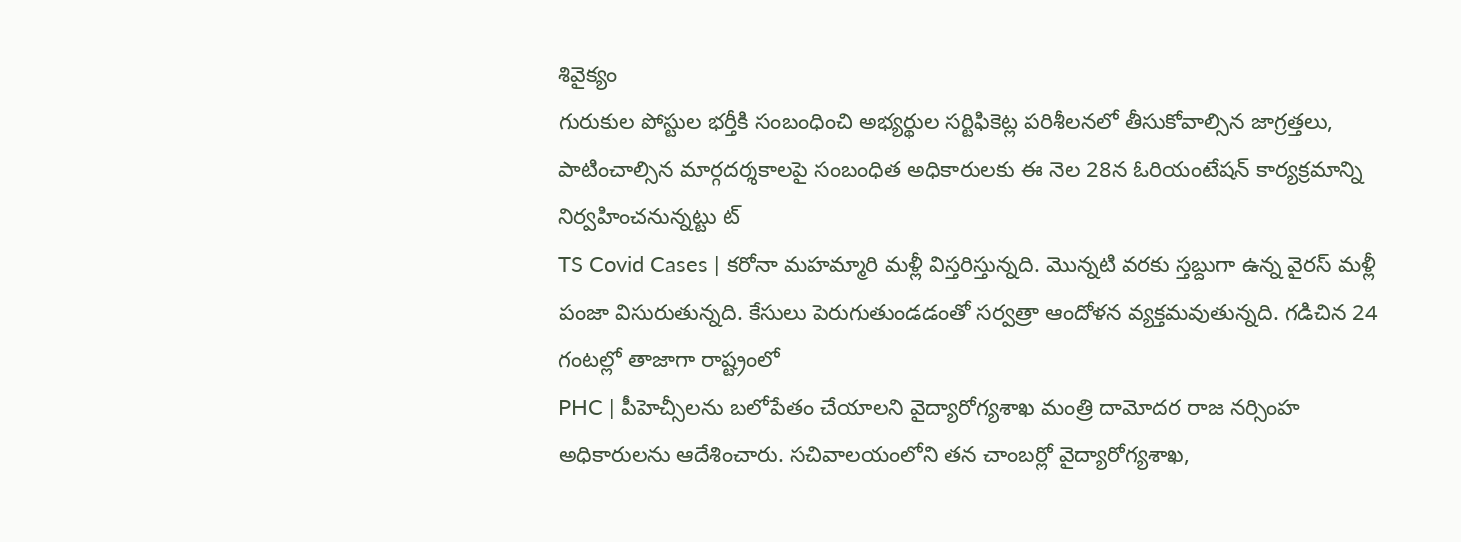శివైక్యం
గురుకుల పోస్టుల భర్తీకి సంబంధించి అభ్యర్థుల సర్టిఫికెట్ల పరిశీలనలో తీసుకోవాల్సిన జాగ్రత్తలు, పాటించాల్సిన మార్గదర్శకాలపై సంబంధిత అధికారులకు ఈ నెల 28న ఓరియంటేషన్ కార్యక్రమాన్ని నిర్వహించనున్నట్టు ట్
TS Covid Cases | కరోనా మహమ్మారి మళ్లీ విస్తరిస్తున్నది. మొన్నటి వరకు స్తబ్దుగా ఉన్న వైరస్ మళ్లీ పంజా విసురుతున్నది. కేసులు పెరుగుతుండడంతో సర్వత్రా ఆందోళన వ్యక్తమవుతున్నది. గడిచిన 24 గంటల్లో తాజాగా రాష్ట్రంలో
PHC | పీహెచ్సీలను బలోపేతం చేయాలని వైద్యారోగ్యశాఖ మంత్రి దామోదర రాజ నర్సింహ అధికారులను ఆదేశించారు. సచివాలయంలోని తన చాంబర్లో వైద్యారోగ్యశాఖ,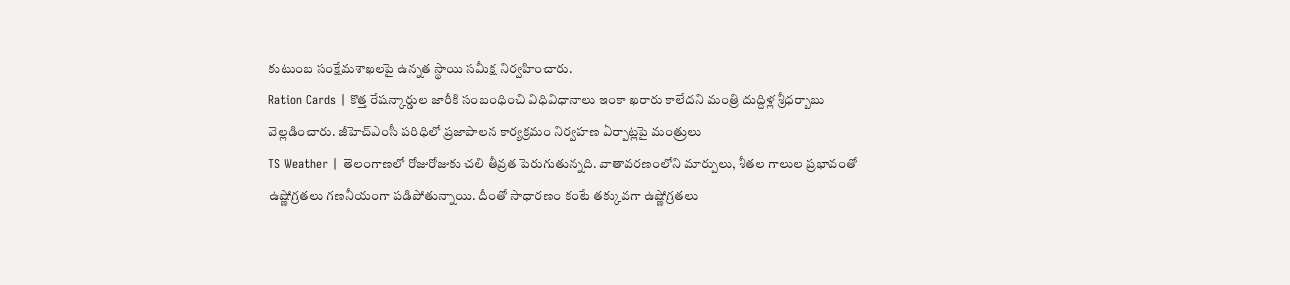కుటుంబ సంక్షేమశాఖలపై ఉన్నత స్థాయి సమీక్ష నిర్వహించారు.
Ration Cards | కొత్త రేషన్కార్డుల జారీకి సంబంధించి విధివిధానాలు ఇంకా ఖరారు కాలేదని మంత్రి దుద్దిళ్ల శ్రీధర్బాబు వెల్లడించారు. జీహెచ్ఎంసీ పరిధిలో ప్రజాపాలన కార్యక్రమం నిర్వహణ ఏర్పాట్లపై మంత్రులు
TS Weather | తెలంగాణలో రోజురోజుకు చలి తీవ్రత పెరుగుతున్నది. వాతావరణంలోని మార్పులు, శీతల గాలుల ప్రభావంతో ఉష్ణోగ్రతలు గణనీయంగా పడిపోతున్నాయి. దీంతో సాధారణం కంటే తక్కువగా ఉష్ణోగ్రతలు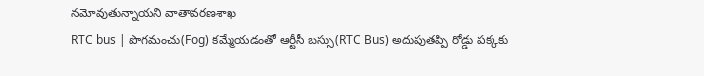నమోవుతున్నాయని వాతావరణశాఖ
RTC bus | పొగమంచు(Fog) కమ్మేయడంతో ఆర్టీసీ బస్సు(RTC Bus) అదుపుతప్పి రోడ్డు పక్కకు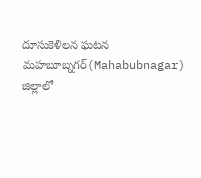దూసుకెళిలన ఘటన మహబూబ్నగర్(Mahabubnagar) జిల్లాలో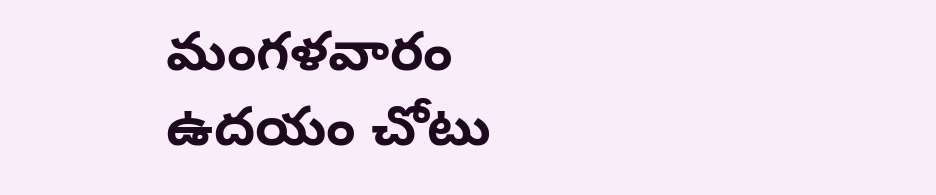మంగళవారం ఉదయం చోటు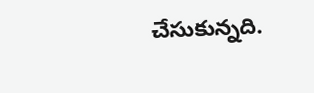చేసుకున్నది.